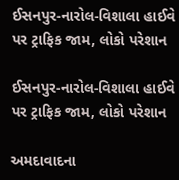ઈસનપુર-નારોલ-વિશાલા હાઈવે પર ટ્રાફિક જામ, લોકો પરેશાન

ઈસનપુર-નારોલ-વિશાલા હાઈવે પર ટ્રાફિક જામ, લોકો પરેશાન

અમદાવાદના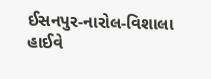ઈસનપુર-નારોલ-વિશાલા હાઈવે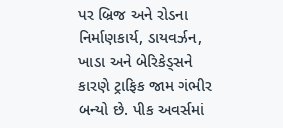પર બ્રિજ અને રોડના નિર્માણકાર્ય, ડાયવર્ઝન, ખાડા અને બેરિકેડ્સને કારણે ટ્રાફિક જામ ગંભીર બન્યો છે. પીક અવર્સમાં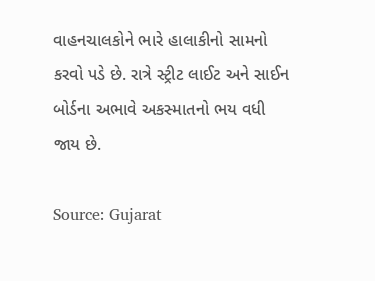વાહનચાલકોને ભારે હાલાકીનો સામનો કરવો પડે છે. રાત્રે સ્ટ્રીટ લાઈટ અને સાઈન બોર્ડના અભાવે અકસ્માતનો ભય વધી જાય છે.

Source: Gujarat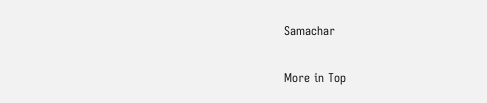Samachar

More in Top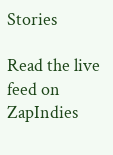Stories

Read the live feed on ZapIndies